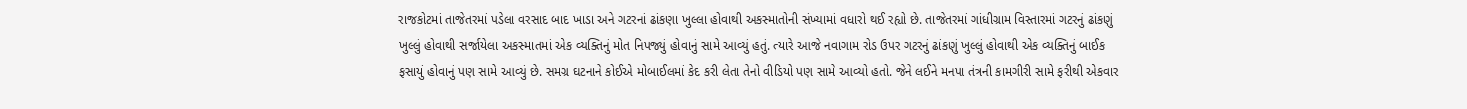રાજકોટમાં તાજેતરમાં પડેલા વરસાદ બાદ ખાડા અને ગટરનાં ઢાંકણા ખુલ્લા હોવાથી અકસ્માતોની સંખ્યામાં વધારો થઈ રહ્યો છે. તાજેતરમાં ગાંધીગ્રામ વિસ્તારમાં ગટરનું ઢાંકણું ખુલ્લું હોવાથી સર્જાયેલા અકસ્માતમાં એક વ્યક્તિનું મોત નિપજ્યું હોવાનું સામે આવ્યું હતું. ત્યારે આજે નવાગામ રોડ ઉપર ગટરનું ઢાંકણું ખુલ્લું હોવાથી એક વ્યક્તિનું બાઈક ફસાયું હોવાનું પણ સામે આવ્યું છે. સમગ્ર ઘટનાને કોઈએ મોબાઈલમાં કેદ કરી લેતા તેનો વીડિયો પણ સામે આવ્યો હતો. જેને લઈને મનપા તંત્રની કામગીરી સામે ફરીથી એકવાર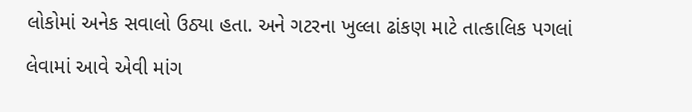લોકોમાં અનેક સવાલો ઉઠ્યા હતા. અને ગટરના ખુલ્લા ઢાંકણ માટે તાત્કાલિક પગલાં લેવામાં આવે એવી માંગ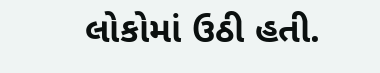લોકોમાં ઉઠી હતી.